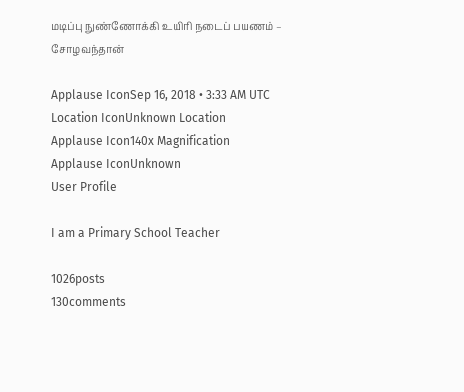மடிப்பு நுண்ணோக்கி உயிரி நடைப் பயணம் – சோழவந்தான்

Applause IconSep 16, 2018 • 3:33 AM UTC
Location IconUnknown Location
Applause Icon140x Magnification
Applause IconUnknown
User Profile

I am a Primary School Teacher

1026posts
130comments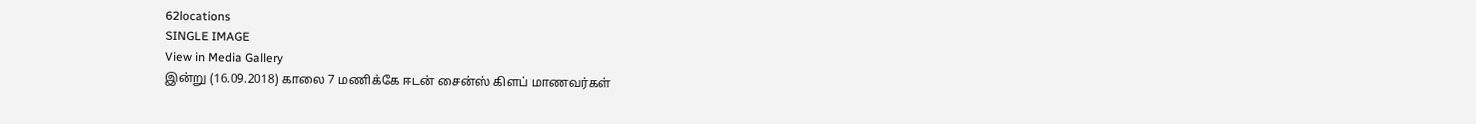62locations
SINGLE IMAGE
View in Media Gallery
இன்று (16.09.2018) காலை 7 மணிக்கே ஈடன் சைன்ஸ் கிளப் மாணவர்கள்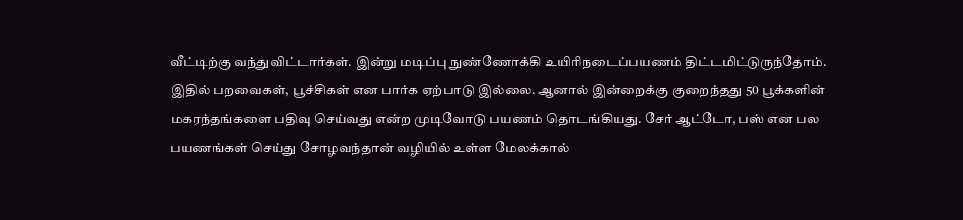வீட்டிற்கு வந்துவிட்டார்கள். இன்று மடிப்பு நுண்ணோக்கி உயிரிநடைப்பயணம் திட்டமிட்டுருந்தோம். இதில் பறவைகள், பூச்சிகள் என பார்க ஏற்பாடு இல்லை. ஆனால் இன்றைக்கு குறைந்தது 50 பூக்களின் மகரந்தங்களை பதிவு செய்வது என்ற முடிவோடு பயணம் தொடங்கியது. சேர் ஆட்டோ, பஸ் என பல பயணங்கள் செய்து சோழவந்தான் வழியில் உள்ள மேலக்கால்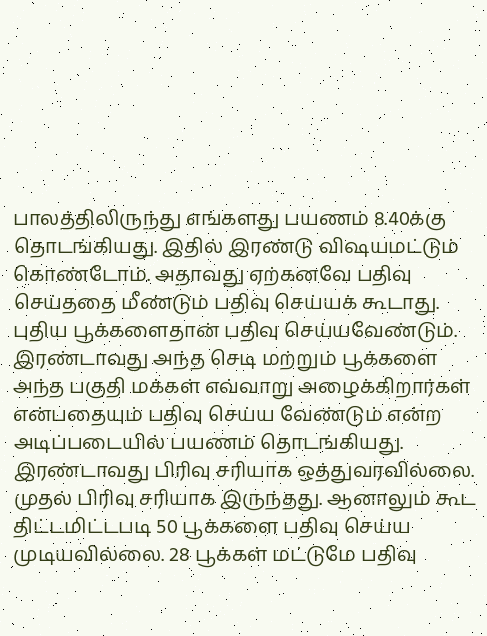பாலத்திலிருந்து எங்களது பயணம் 8.40க்கு தொடங்கியது. இதில் இரண்டு விஷயமட்டும் கொண்டோம். அதாவது ஏற்கனவே பதிவு செய்ததை மீண்டும் பதிவு செய்யக் கூடாது. புதிய பூக்களைதான் பதிவு செய்யவேண்டும். இரண்டாவது அந்த செடி மற்றும் பூக்களை அந்த பகுதி மக்கள் எவ்வாறு அழைக்கிறார்கள் என்பதையும் பதிவு செய்ய வேண்டும் என்ற அடிப்படையில் பயணம் தொடங்கியது. இரண்டாவது பிரிவு சரியாக ஒத்துவரவில்லை. முதல் பிரிவு சரியாக இருந்தது. ஆனாலும் கூட திட்டமிட்டபடி 50 பூக்களை பதிவு செய்ய முடியவில்லை. 28 பூக்கள் மட்டுமே பதிவு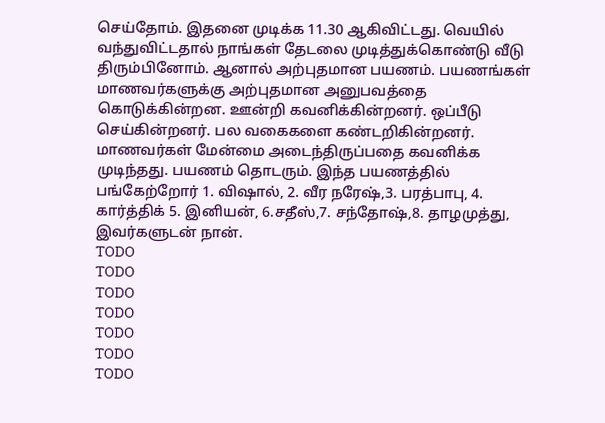செய்தோம். இதனை முடிக்க 11.30 ஆகிவிட்டது. வெயில் வந்துவிட்டதால் நாங்கள் தேடலை முடித்துக்கொண்டு வீடு திரும்பினோம். ஆனால் அற்புதமான பயணம். பயணங்கள் மாணவர்களுக்கு அற்புதமான அனுபவத்தை கொடுக்கின்றன. ஊன்றி கவனிக்கின்றனர். ஒப்பீடு செய்கின்றனர். பல வகைகளை கண்டறிகின்றனர். மாணவர்கள் மேன்மை அடைந்திருப்பதை கவனிக்க முடிந்தது. பயணம் தொடரும். இந்த பயணத்தில் பங்கேற்றோர் 1. விஷால், 2. வீர நரேஷ்,3. பரத்பாபு, 4. கார்த்திக் 5. இனியன், 6.சதீஸ்,7. சந்தோஷ்,8. தாழமுத்து, இவர்களுடன் நான்.
TODO
TODO
TODO
TODO
TODO
TODO
TODO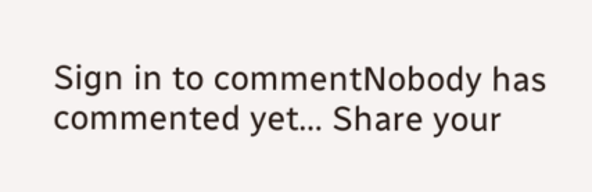Sign in to commentNobody has commented yet... Share your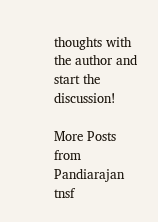thoughts with the author and start the discussion!

More Posts from Pandiarajan tnsf